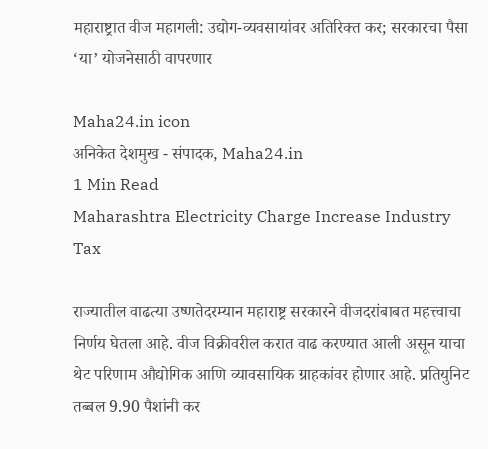महाराष्ट्रात वीज महागली: उद्योग-व्यवसायांवर अतिरिक्त कर; सरकारचा पैसा ‘या’ योजनेसाठी वापरणार

Maha24.in icon
अनिकेत देशमुख - संपादक, Maha24.in
1 Min Read
Maharashtra Electricity Charge Increase Industry Tax

राज्यातील वाढत्या उष्णतेदरम्यान महाराष्ट्र सरकारने वीजदरांबाबत महत्त्वाचा निर्णय घेतला आहे. वीज विक्रीवरील करात वाढ करण्यात आली असून याचा थेट परिणाम औद्योगिक आणि व्यावसायिक ग्राहकांवर होणार आहे. प्रतियुनिट तब्बल 9.90 पैशांनी कर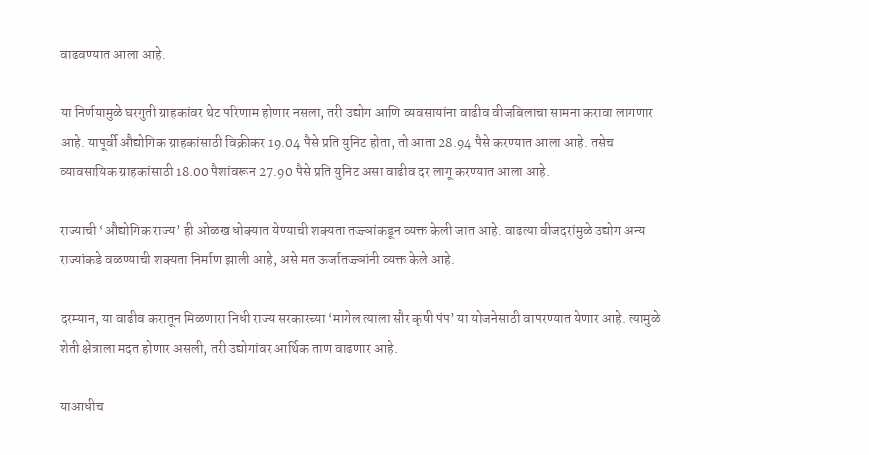वाढवण्यात आला आहे.

या निर्णयामुळे घरगुती ग्राहकांवर थेट परिणाम होणार नसला, तरी उद्योग आणि व्यवसायांना वाढीव वीजबिलाचा सामना करावा लागणार आहे. यापूर्वी औद्योगिक ग्राहकांसाठी विक्रीकर 19.04 पैसे प्रति युनिट होता, तो आता 28.94 पैसे करण्यात आला आहे. तसेच व्यावसायिक ग्राहकांसाठी 18.00 पैशांवरून 27.90 पैसे प्रति युनिट असा वाढीव दर लागू करण्यात आला आहे.

राज्याची ‘औद्योगिक राज्य’ ही ओळख धोक्यात येण्याची शक्यता तज्ज्ञांकडून व्यक्त केली जात आहे. वाढत्या वीजदरांमुळे उद्योग अन्य राज्यांकडे वळण्याची शक्यता निर्माण झाली आहे, असे मत ऊर्जातज्ज्ञांनी व्यक्त केले आहे.

दरम्यान, या वाढीव करातून मिळणारा निधी राज्य सरकारच्या ‘मागेल त्याला सौर कृषी पंप’ या योजनेसाठी वापरण्यात येणार आहे. त्यामुळे शेती क्षेत्राला मदत होणार असली, तरी उद्योगांवर आर्थिक ताण वाढणार आहे.

याआधीच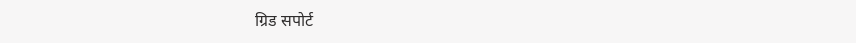ग्रिड सपोर्ट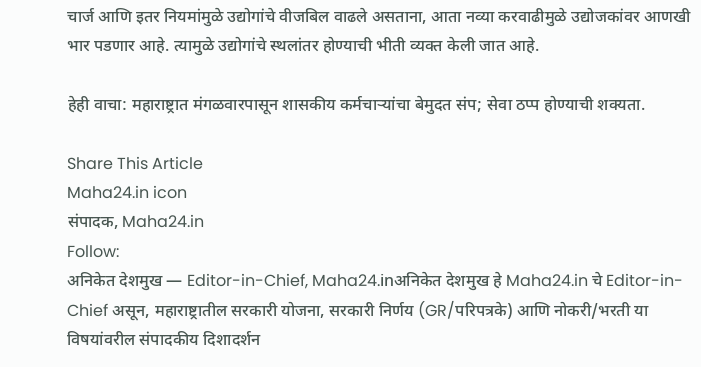चार्ज आणि इतर नियमांमुळे उद्योगांचे वीजबिल वाढले असताना, आता नव्या करवाढीमुळे उद्योजकांवर आणखी भार पडणार आहे. त्यामुळे उद्योगांचे स्थलांतर होण्याची भीती व्यक्त केली जात आहे.

हेही वाचा: महाराष्ट्रात मंगळवारपासून शासकीय कर्मचाऱ्यांचा बेमुदत संप; सेवा ठप्प होण्याची शक्यता.

Share This Article
Maha24.in icon
संपादक, Maha24.in
Follow:
अनिकेत देशमुख — Editor-in-Chief, Maha24.inअनिकेत देशमुख हे Maha24.in चे Editor-in-Chief असून, महाराष्ट्रातील सरकारी योजना, सरकारी निर्णय (GR/परिपत्रके) आणि नोकरी/भरती या विषयांवरील संपादकीय दिशादर्शन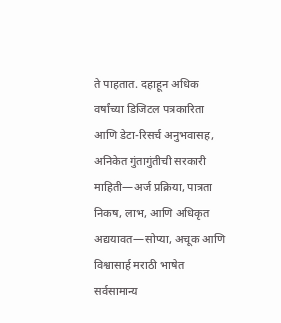ते पाहतात. दहाहून अधिक वर्षांच्या डिजिटल पत्रकारिता आणि डेटा-रिसर्च अनुभवासह, अनिकेत गुंतागुंतीची सरकारी माहिती—अर्ज प्रक्रिया, पात्रता निकष, लाभ, आणि अधिकृत अद्ययावत—सोप्या, अचूक आणि विश्वासार्ह मराठी भाषेत सर्वसामान्य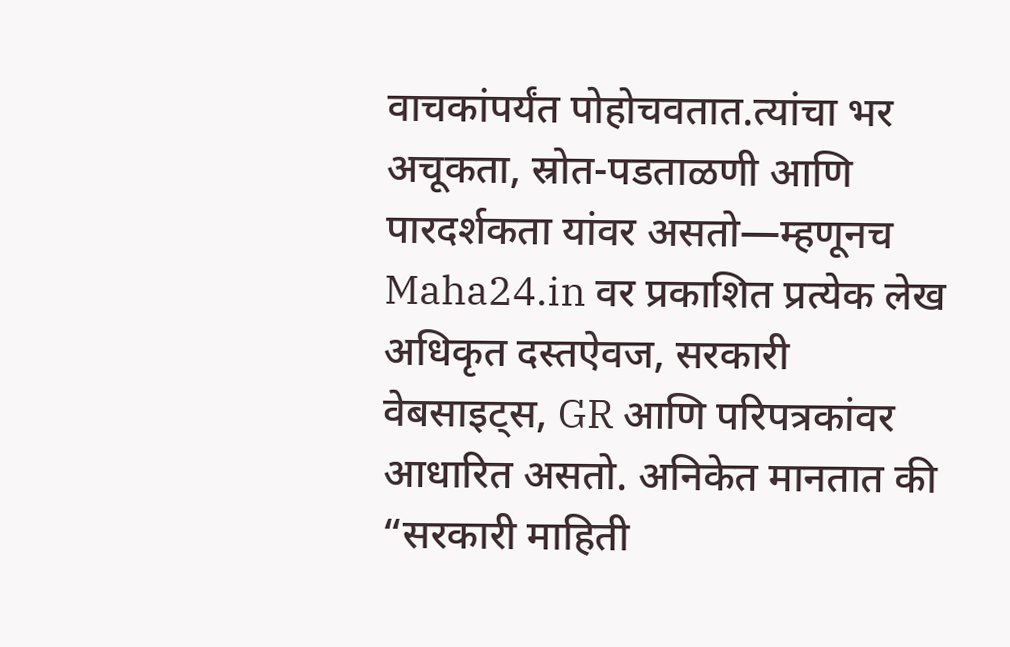वाचकांपर्यंत पोहोचवतात.त्यांचा भर अचूकता, स्रोत-पडताळणी आणि पारदर्शकता यांवर असतो—म्हणूनच Maha24.in वर प्रकाशित प्रत्येक लेख अधिकृत दस्तऐवज, सरकारी वेबसाइट्स, GR आणि परिपत्रकांवर आधारित असतो. अनिकेत मानतात की “सरकारी माहिती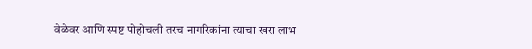वेळेवर आणि स्पष्ट पोहोचली तरच नागरिकांना त्याचा खरा लाभ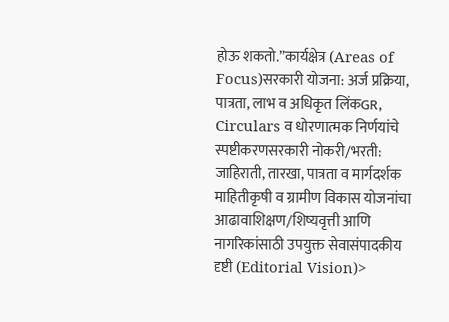होऊ शकतो.”कार्यक्षेत्र (Areas of Focus)सरकारी योजना: अर्ज प्रक्रिया, पात्रता, लाभ व अधिकृत लिंकGR, Circulars व धोरणात्मक निर्णयांचे स्पष्टीकरणसरकारी नोकरी/भरती: जाहिराती, तारखा, पात्रता व मार्गदर्शक माहितीकृषी व ग्रामीण विकास योजनांचा आढावाशिक्षण/शिष्यवृत्ती आणि नागरिकांसाठी उपयुक्त सेवासंपादकीय दृष्टी (Editorial Vision)>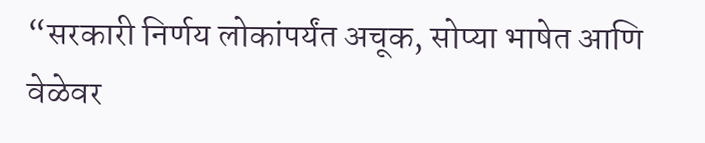“सरकारी निर्णय लोकांपर्यंत अचूक, सोप्या भाषेत आणि वेळेवर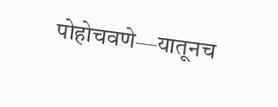पोहोचवणे—यातूनच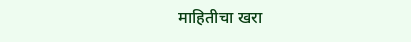माहितीचा खरा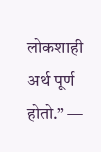लोकशाही अर्थ पूर्ण होतो.” —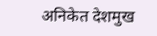अनिकेत देशमुख